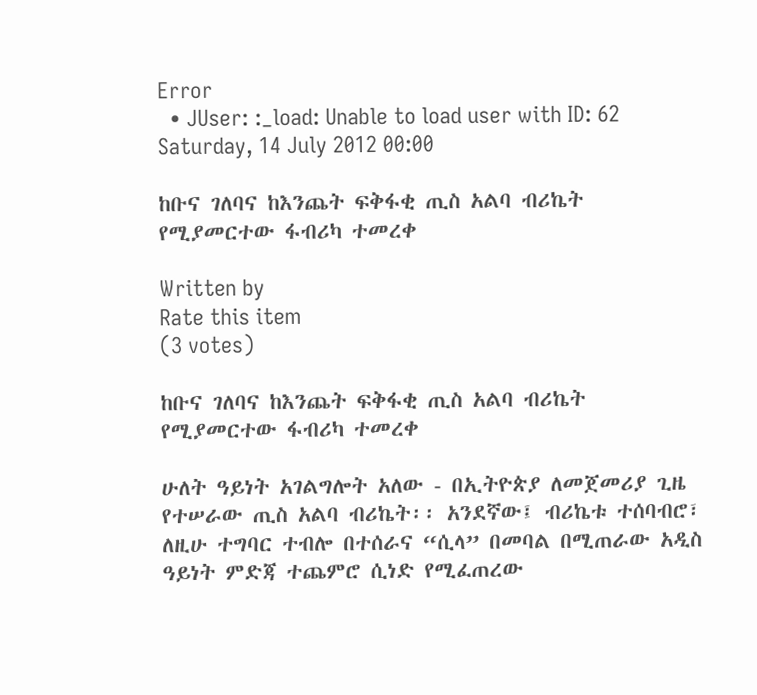Error
  • JUser: :_load: Unable to load user with ID: 62
Saturday, 14 July 2012 00:00

ከቡና ገለባና ከእንጨት ፍቅፋቂ ጢስ አልባ ብሪኬት የሚያመርተው ፋብሪካ ተመረቀ

Written by
Rate this item
(3 votes)

ከቡና ገለባና ከእንጨት ፍቅፋቂ ጢስ አልባ ብሪኬት የሚያመርተው ፋብሪካ ተመረቀ

ሁለት ዓይነት አገልግሎት አለው - በኢትዮጵያ ለመጀመሪያ ጊዜ የተሠራው ጢስ አልባ ብሪኬት፡፡ አንደኛው፤ ብሪኬቱ ተሰባብሮ፣ ለዚሁ ተግባር ተብሎ በተሰራና “ሲላ” በመባል በሚጠራው አዲስ ዓይነት ምድጃ ተጨምሮ ሲነድ የሚፈጠረው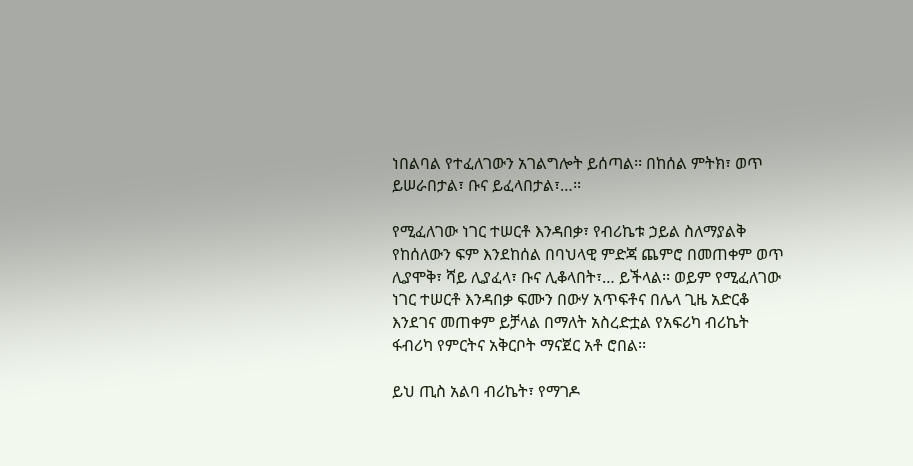ነበልባል የተፈለገውን አገልግሎት ይሰጣል፡፡ በከሰል ምትክ፣ ወጥ ይሠራበታል፣ ቡና ይፈላበታል፣…፡፡

የሚፈለገው ነገር ተሠርቶ እንዳበቃ፣ የብሪኬቱ ኃይል ስለማያልቅ የከሰለውን ፍም እንደከሰል በባህላዊ ምድጃ ጨምሮ በመጠቀም ወጥ ሊያሞቅ፣ ሻይ ሊያፈላ፣ ቡና ሊቆላበት፣… ይችላል፡፡ ወይም የሚፈለገው ነገር ተሠርቶ እንዳበቃ ፍሙን በውሃ አጥፍቶና በሌላ ጊዜ አድርቆ እንደገና መጠቀም ይቻላል በማለት አስረድቷል የአፍሪካ ብሪኬት ፋብሪካ የምርትና አቅርቦት ማናጀር አቶ ሮበል፡፡

ይህ ጢስ አልባ ብሪኬት፣ የማገዶ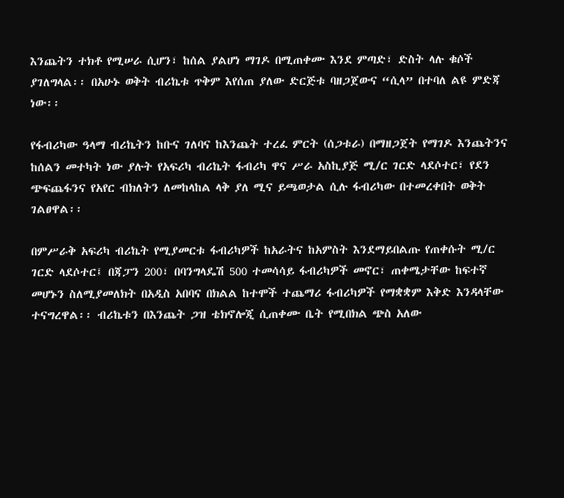እንጨትን ተክቶ የሚሠራ ሲሆን፣ ከሰል ያልሆነ ማገዶ በሚጠቀሙ እንደ ምጣድ፣ ድስት ላሉ ቁሶች ያገለግላል፡፡ በአሁኑ ወቅት ብሪኬቱ ጥቅም እየሰጠ ያለው ድርጅቱ ባዘጋጀውና “ሲላ” በተባለ ልዩ ምድጃ ነው፡፡

የፋብሪካው ዓላማ ብሪኬትን ከቡና ገለባና ከእንጨት ተረፈ ምርት (ሰጋቱራ) በማዘጋጀት የማገዶ እንጨትንና ከሰልን መተካት ነው ያሉት የአፍሪካ ብሪኬት ፋብሪካ ዋና ሥራ አስኪያጅ ሚ/ር ገርድ ላደሶተር፣ የደን ጭፍጨፋንና የአየር ብክለትን ለመከላከል ላቅ ያለ ሚና ይጫወታል ሲሉ ፋብሪካው በተመረቀበት ወቅት ገልፀዋል፡፡

በምሥራቅ አፍሪካ ብሪኬት የሚያመርቱ ፋብሪካዎች ከአራትና ከአምስት እንደማይበልጡ የጠቀሱት ሚ/ር ገርድ ላደሶተር፤ በጃፓን 200፣ በባንግላዴሽ 500 ተመሳሳይ ፋብሪካዎች መኖር፣ ጠቀሜታቸው ከፍተኛ መሆኑን ስለሚያመለክት በአዲስ አበባና በክልል ከተሞች ተጨማሪ ፋብሪካዎች የማቋቋም እቅድ እንዳላቸው ተናግረዋል፡፡ ብሪኬቱን በእንጨት ጋዝ ቴክኖሎጂ ሲጠቀሙ ቤት የሚበክል ጭስ አለው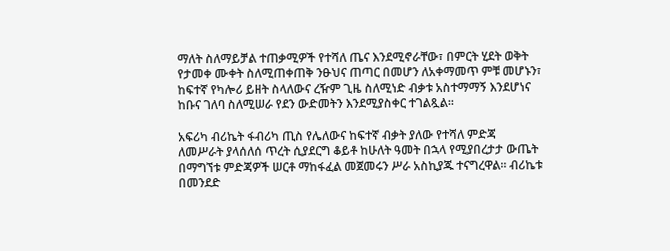ማለት ስለማይቻል ተጠቃሚዎች የተሻለ ጤና እንደሚኖራቸው፣ በምርት ሂደት ወቅት የታመቀ ሙቀት ስለሚጠቀጠቅ ንፁህና ጠጣር በመሆን ለአቀማመጥ ምቹ መሆኑን፣ ከፍተኛ የካሎሪ ይዘት ስላለውና ረዥም ጊዜ ስለሚነድ ብቃቱ አስተማማኝ እንደሆነና ከቡና ገለባ ስለሚሠራ የደን ውድመትን እንደሚያስቀር ተገልጿል፡፡

አፍሪካ ብሪኬት ፋብሪካ ጢስ የሌለውና ከፍተኛ ብቃት ያለው የተሻለ ምድጃ ለመሥራት ያላሰለሰ ጥረት ሲያደርግ ቆይቶ ከሁለት ዓመት በኋላ የሚያበረታታ ውጤት በማግኘቱ ምድጃዎች ሠርቶ ማከፋፈል መጀመሩን ሥራ አስኪያጁ ተናግረዋል፡፡ ብሪኬቱ በመንደድ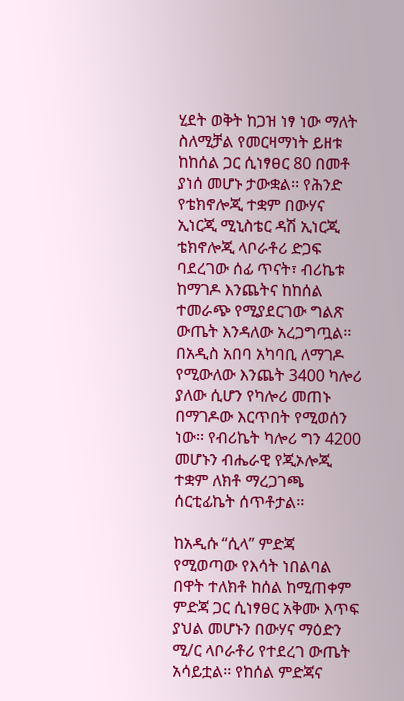ሂደት ወቅት ከጋዝ ነፃ ነው ማለት ስለሚቻል የመርዛማነት ይዘቱ ከከሰል ጋር ሲነፃፀር 80 በመቶ ያነሰ መሆኑ ታውቋል፡፡ የሕንድ የቴክኖሎጂ ተቋም በውሃና ኢነርጂ ሚኒስቴር ዳሽ ኢነርጂ ቴክኖሎጂ ላቦራቶሪ ድጋፍ ባደረገው ሰፊ ጥናት፣ ብሪኬቱ ከማገዶ እንጨትና ከከሰል ተመራጭ የሚያደርገው ግልጽ ውጤት እንዳለው አረጋግጧል፡፡  በአዲስ አበባ አካባቢ ለማገዶ የሚውለው እንጨት 3400 ካሎሪ ያለው ሲሆን የካሎሪ መጠኑ በማገዶው እርጥበት የሚወሰን ነው፡፡ የብሪኬት ካሎሪ ግን 4200 መሆኑን ብሔራዊ የጂኦሎጂ ተቋም ለክቶ ማረጋገጫ ሰርቲፊኬት ሰጥቶታል፡፡

ከአዲሱ “ሲላ” ምድጃ የሚወጣው የእሳት ነበልባል በዋት ተለክቶ ከሰል ከሚጠቀም ምድጃ ጋር ሲነፃፀር አቅሙ እጥፍ ያህል መሆኑን በውሃና ማዕድን ሚ/ር ላቦራቶሪ የተደረገ ውጤት አሳይቷል፡፡ የከሰል ምድጃና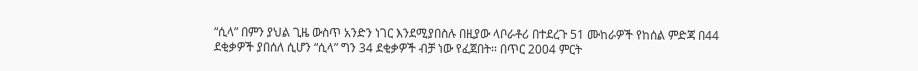“ሲላ” በምን ያህል ጊዜ ውስጥ አንድን ነገር እንደሚያበስሉ በዚያው ላቦራቶሪ በተደረጉ 51 ሙከራዎች የከሰል ምድጃ በ44 ደቂቃዎች ያበሰለ ሲሆን “ሲላ” ግን 34 ደቂቃዎች ብቻ ነው የፈጀበት፡፡ በጥር 2004 ምርት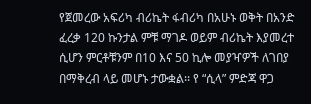የጀመረው አፍሪካ ብሪኬት ፋብሪካ በአሁኑ ወቅት በአንድ ፈረቃ 120 ኩንታል ምቹ ማገዶ ወይም ብሪኬት እያመረተ ሲሆን ምርቶቹንም በ10 እና 50 ኪሎ መያዣዎች ለገበያ በማቅረብ ላይ መሆኑ ታውቋል፡፡ የ “ሲላ” ምድጃ ዋጋ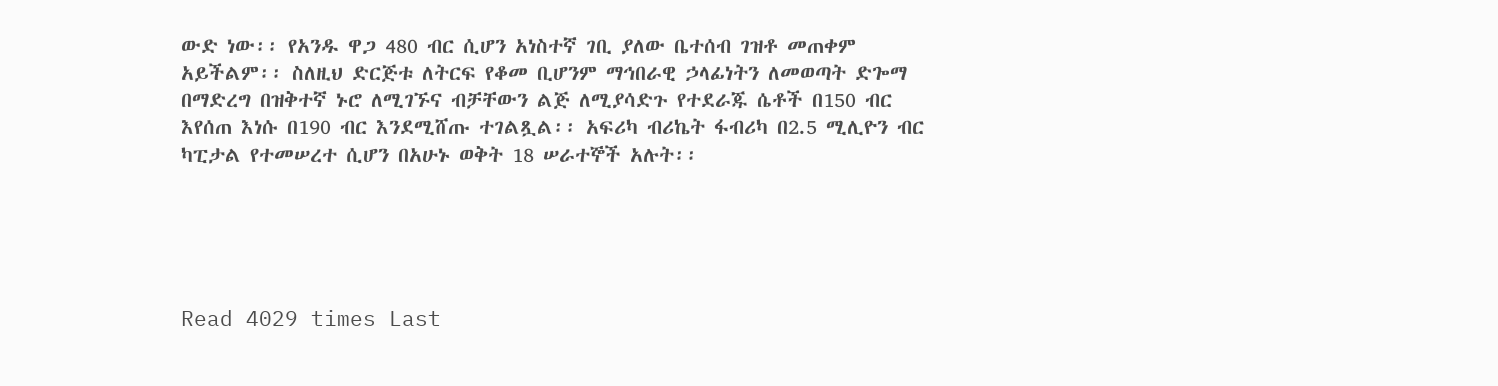ውድ ነው፡፡ የአንዱ ዋጋ 480 ብር ሲሆን አነስተኛ ገቢ ያለው ቤተሰብ ገዝቶ መጠቀም አይችልም፡፡ ስለዚህ ድርጅቱ ለትርፍ የቆመ ቢሆንም ማኅበራዊ ኃላፊነትን ለመወጣት ድጐማ በማድረግ በዝቅተኛ ኑሮ ለሚገኙና ብቻቸውን ልጅ ለሚያሳድጉ የተደራጁ ሴቶች በ150 ብር እየሰጠ እነሱ በ190 ብር እንደሚሸጡ ተገልጿል፡፡ አፍሪካ ብሪኬት ፋብሪካ በ2.5 ሚሊዮን ብር ካፒታል የተመሠረተ ሲሆን በአሁኑ ወቅት 18 ሠራተኞች አሉት፡፡





Read 4029 times Last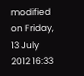modified on Friday, 13 July 2012 16:33